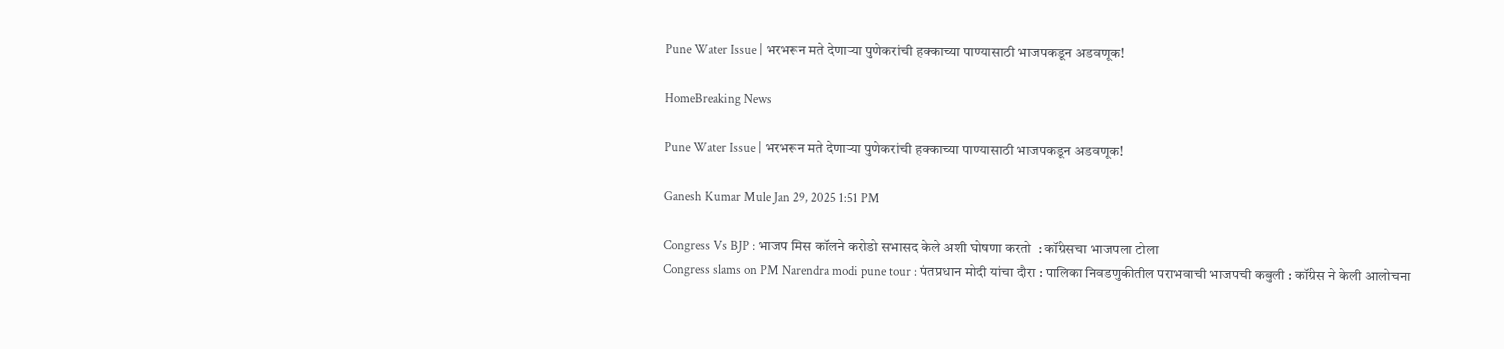Pune Water Issue | भरभरून मते देणाऱ्या पुणेकरांची हक्काच्या पाण्यासाठी भाजपकडून अडवणूक!

HomeBreaking News

Pune Water Issue | भरभरून मते देणाऱ्या पुणेकरांची हक्काच्या पाण्यासाठी भाजपकडून अडवणूक!

Ganesh Kumar Mule Jan 29, 2025 1:51 PM

Congress Vs BJP : भाजप मिस कॉलने करोडो सभासद केले अशी घोषणा करतो  : कॉंग्रेसचा भाजपला टोला
Congress slams on PM Narendra modi pune tour : पंतप्रधान मोदी यांचा दौरा : पालिका निवडणुकीतील पराभवाची भाजपची कबुली : कॉंग्रेस ने केली आलोचना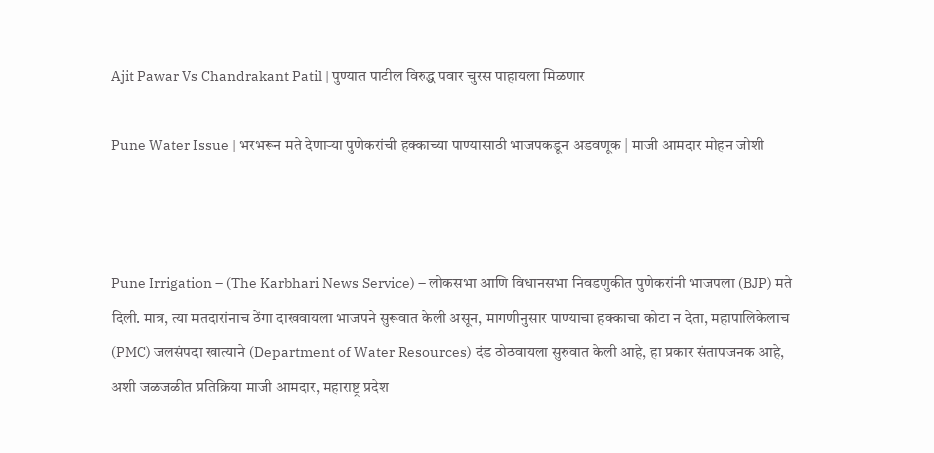Ajit Pawar Vs Chandrakant Patil | पुण्यात पाटील विरुद्ध पवार चुरस पाहायला मिळणार

Pune Water Issue | भरभरून मते देणाऱ्या पुणेकरांची हक्काच्या पाण्यासाठी भाजपकडून अडवणूक | माजी आमदार मोहन जोशी



Pune Irrigation – (The Karbhari News Service) – लोकसभा आणि विधानसभा निवडणुकीत पुणेकरांनी भाजपला (BJP) मते दिली. मात्र, त्या मतदारांनाच ठेंगा दाखवायला भाजपने सुरूवात केली असून, मागणीनुसार पाण्याचा हक्काचा कोटा न देता, महापालिकेलाच (PMC) जलसंपदा खात्याने (Department of Water Resources) दंड ठोठवायला सुरुवात केली आहे, हा प्रकार संतापजनक आहे, अशी जळजळीत प्रतिक्रिया माजी आमदार, महाराष्ट्र प्रदेश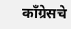काँग्रेसचे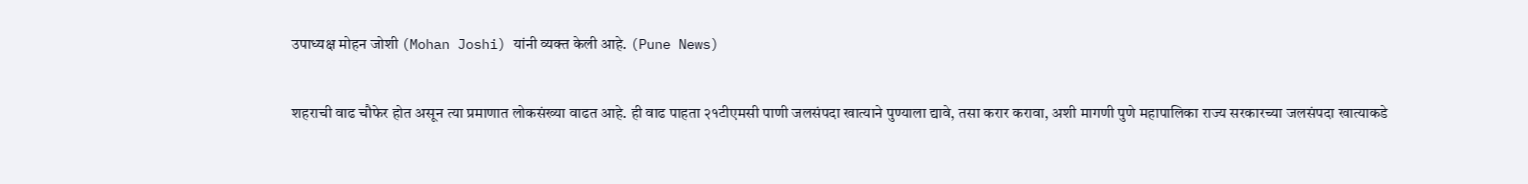उपाध्यक्ष मोहन जोशी (Mohan Joshi) यांनी व्यक्त केली आहे. (Pune News)

शहराची वाढ चौफेर होत असून त्या प्रमाणात लोकसंख्या वाढत आहे. ही वाढ पाहता २१टीएमसी पाणी जलसंपदा खात्याने पुण्याला द्यावे, तसा करार करावा, अशी मागणी पुणे महापालिका राज्य सरकारच्या जलसंपदा खात्याकडे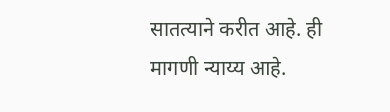सातत्याने करीत आहे. ही मागणी न्याय्य आहे.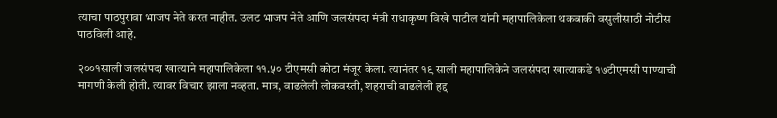त्याचा पाठपुरावा भाजप नेते करत नाहीत. उलट भाजप नेते आणि जलसंपदा मंत्री राधाकृष्ण विखे पाटील यांनी महापालिकेला थकबाकी वसुलीसाठी नोटीस पाठविली आहे.

२००१साली जलसंपदा खात्याने महापालिकेला ११.५० टीएमसी कोटा मंजूर केला. त्यानंतर १९ साली महापालिकेने जलसंपदा खात्याकडे १७टीएमसी पाण्याची मागणी केली होती. त्यावर विचार झाला नव्हता. मात्र, वाढलेली लोकवस्ती, शहराची वाढलेली हद्द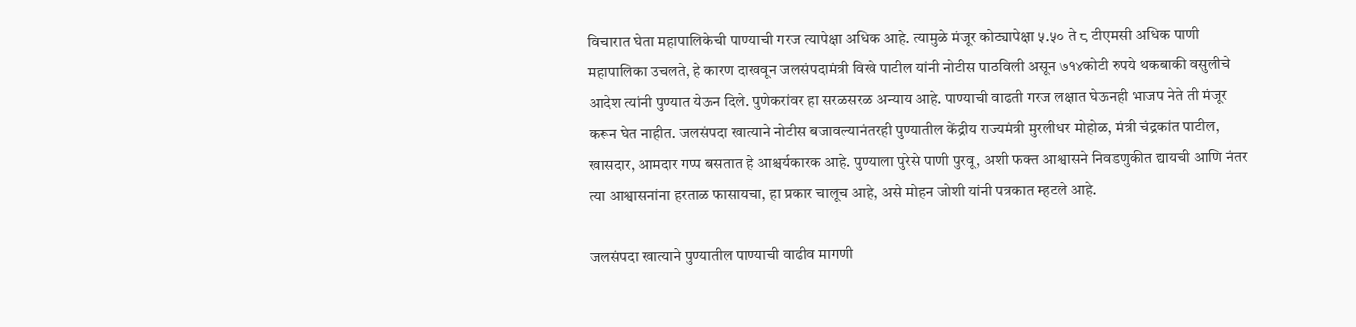विचारात घेता महापालिकेची पाण्याची गरज त्यापेक्षा अधिक आहे. त्यामुळे मंजूर कोट्यापेक्षा ५.५० ते ८ टीएमसी अधिक पाणी महापालिका उचलते, हे कारण दाखवून जलसंपदामंत्री विखे पाटील यांनी नोटीस पाठविली असून ७१४कोटी रुपये थकबाकी वसुलीचे आदेश त्यांनी पुण्यात येऊन दिले. पुणेकरांवर हा सरळसरळ अन्याय आहे. पाण्याची वाढती गरज लक्षात घेऊनही भाजप नेते ती मंजूर करून घेत नाहीत. जलसंपदा खात्याने नोटीस बजावल्यानंतरही पुण्यातील केंद्रीय राज्यमंत्री मुरलीधर मोहोळ, मंत्री चंद्रकांत पाटील, खासदार, आमदार गप्प बसतात हे आश्चर्यकारक आहे. पुण्याला पुरेसे पाणी पुरवू, अशी फक्त आश्वासने निवडणुकीत द्यायची आणि नंतर त्या आश्वासनांना हरताळ फासायचा, हा प्रकार चालूच आहे, असे मोहन जोशी यांनी पत्रकात म्हटले आहे.

जलसंपदा खात्याने पुण्यातील पाण्याची वाढीव मागणी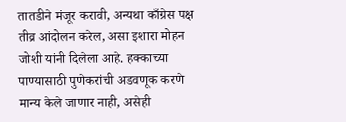तातडीने मंजूर करावी, अन्यथा काँग्रेस पक्ष तीव्र आंदोलन करेल, असा इशारा मोहन जोशी यांनी दिलेला आहे. हक्काच्या पाण्यासाठी पुणेकरांची अडवणूक करणे मान्य केले जाणार नाही, असेही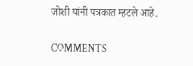जोशी यांनी पत्रकात म्हटले आहे.

COMMENTS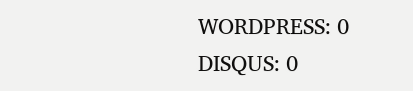WORDPRESS: 0
DISQUS: 0